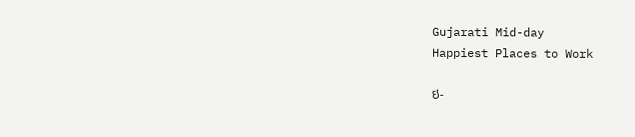Gujarati Mid-day
Happiest Places to Work

ઇ-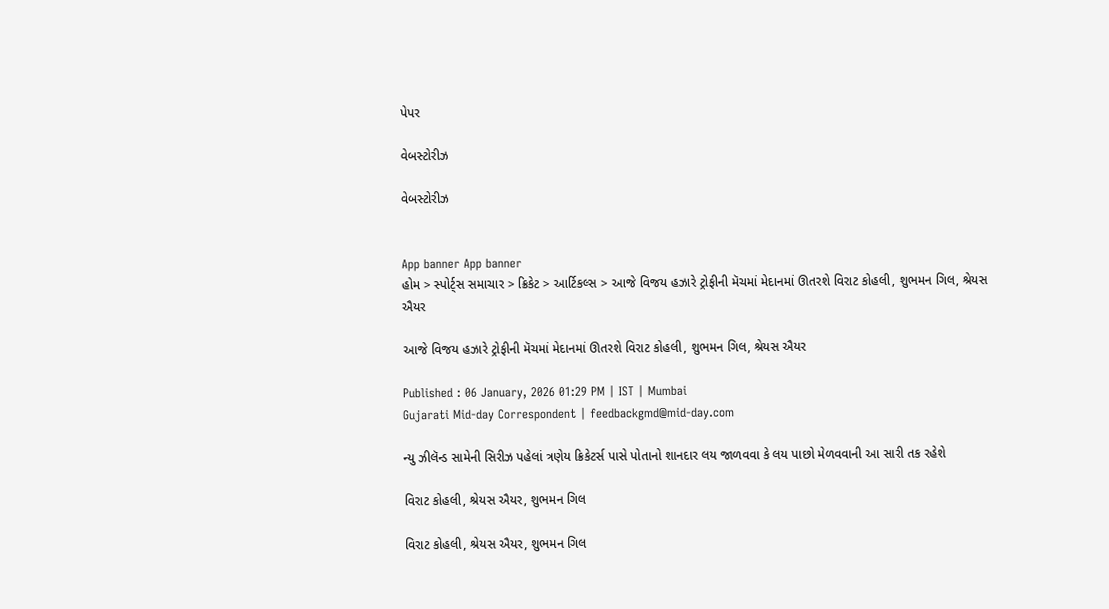પેપર

વેબસ્ટોરીઝ

વેબસ્ટોરીઝ


App banner App banner
હોમ > સ્પોર્ટ્સ સમાચાર > ક્રિકેટ > આર્ટિકલ્સ > આજે વિજય હઝારે ટ્રોફીની મૅચમાં મેદાનમાં ઊતરશે વિરાટ કોહલી, શુભમન ગિલ, શ્રેયસ ઐયર

આજે વિજય હઝારે ટ્રોફીની મૅચમાં મેદાનમાં ઊતરશે વિરાટ કોહલી, શુભમન ગિલ, શ્રેયસ ઐયર

Published : 06 January, 2026 01:29 PM | IST | Mumbai
Gujarati Mid-day Correspondent | feedbackgmd@mid-day.com

ન્યુ ઝીલૅન્ડ સામેની સિરીઝ પહેલાં ત્રણેય ક્રિકેટર્સ પાસે પોતાનો શાનદાર લય જાળવવા કે લય પાછો મેળવવાની આ સારી તક રહેશે

વિરાટ કોહલી, શ્રેયસ ઐયર, શુભમન ગિલ

વિરાટ કોહલી, શ્રેયસ ઐયર, શુભમન ગિલ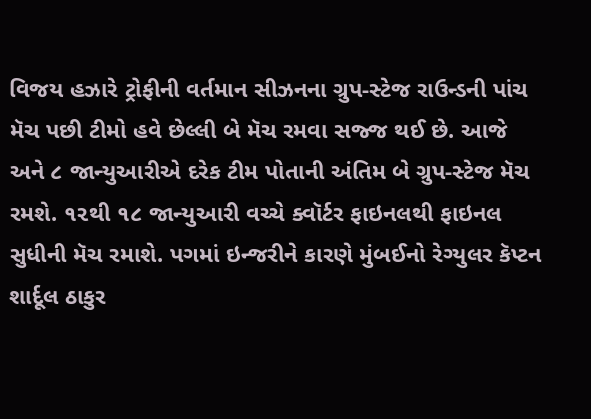વિજય હઝારે ટ્રોફીની વર્તમાન સીઝનના ગ્રુપ-સ્ટેજ રાઉન્ડની પાંચ મૅચ પછી ટીમો હવે છેલ્લી બે મૅચ રમવા સજ્જ થઈ છે. આજે અને ૮ જાન્યુઆરીએ દરેક ટીમ પોતાની અંતિમ બે ગ્રુપ-સ્ટેજ મૅચ રમશે. ૧૨થી ૧૮ જાન્યુઆરી વચ્ચે ક્વૉર્ટર ફાઇનલથી ફાઇનલ સુધીની મૅચ રમાશે. પગમાં ઇન્જરીને કારણે મુંબઈનો રેગ્યુલર કૅપ્ટન શાર્દૂલ ઠાકુર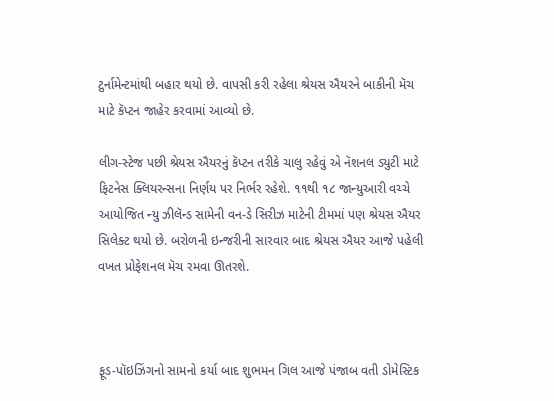ટુર્નામેન્ટમાંથી બહાર થયો છે. વાપસી કરી રહેલા શ્રેયસ ઐયરને બાકીની મૅચ માટે કૅપ્ટન જાહેર કરવામાં આવ્યો છે.

લીગ-સ્ટેજ પછી શ્રેયસ ઐયરનું કૅપ્ટન તરીકે ચાલુ રહેવું એ નૅશનલ ડ્યુટી માટે ફિટનેસ ક્લિયરન્સના નિર્ણય પર નિર્ભર રહેશે. ૧૧થી ૧૮ જાન્યુઆરી વચ્ચે આયોજિત ન્યુ ઝીલૅન્ડ સામેની વન-ડે સિરીઝ માટેની ટીમમાં પણ શ્રેયસ ઐયર સિલેક્ટ થયો છે. બરોળની ઇન્જરીની સારવાર બાદ શ્રેયસ ઐયર આજે પહેલી વખત પ્રોફેશનલ મૅચ રમવા ઊતરશે.



ફૂડ-પૉઇઝિંગનો સામનો કર્યા બાદ શુભમન ગિલ આજે પંજાબ વતી ડોમેસ્ટિક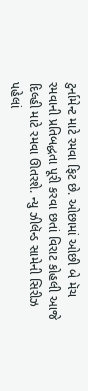ટુર્નામેન્ટ માટે રમવા ફિટ છે. ઓછામાં ઓછી બે મૅચ રમવાની પ્રતિબદ્ધતા પૂરી કરવા છતાં વિરાટ કોહલી આજે દિલ્હી માટે રમવા ઊતરશે. ન્યુ ઝીલૅન્ડ સામેની સિરીઝ પહેલાં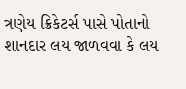ત્રણેય ક્રિકેટર્સ પાસે પોતાનો શાનદાર લય જાળવવા કે લય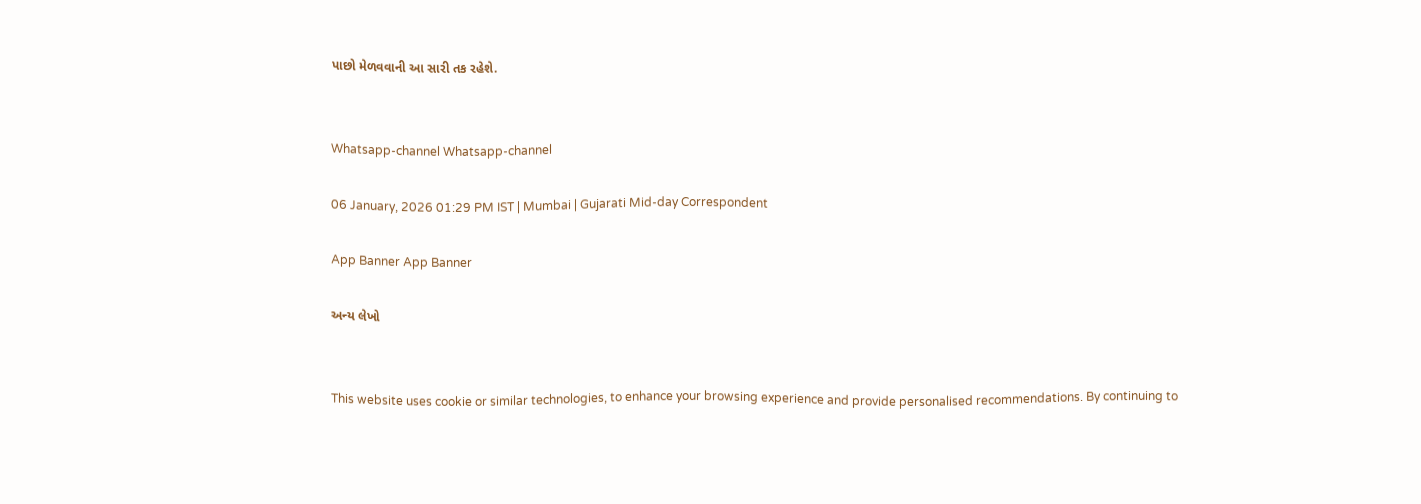પાછો મેળવવાની આ સારી તક રહેશે.


Whatsapp-channel Whatsapp-channel

06 January, 2026 01:29 PM IST | Mumbai | Gujarati Mid-day Correspondent

App Banner App Banner

અન્ય લેખો


This website uses cookie or similar technologies, to enhance your browsing experience and provide personalised recommendations. By continuing to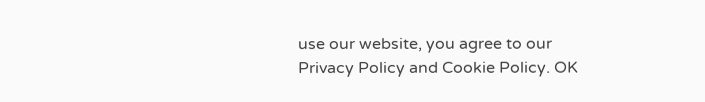use our website, you agree to our Privacy Policy and Cookie Policy. OK